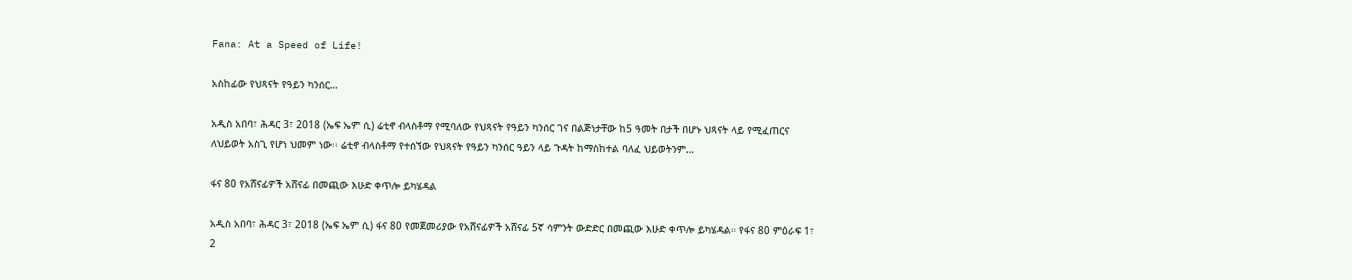Fana: At a Speed of Life!

አስከፊው የህጻናት የዓይን ካንሰር…

አዲስ አበባ፣ ሕዳር 3፣ 2018 (ኤፍ ኤም ሲ) ሬቲኖ ብላስቶማ የሚባለው የህጻናት የዓይን ካንሰር ገና በልጅነታቸው ከ5 ዓመት በታች በሆኑ ህጻናት ላይ የሚፈጠርና ለህይወት አስጊ የሆነ ህመም ነው፡፡ ሬቲኖ ብላስቶማ የተሰኘው የህጻናት የዓይን ካንሰር ዓይን ላይ ጉዳት ከማስከተል ባለፈ ህይወትንም…

ፋና 80 የአሸናፊዎች አሸናፊ በመጪው እሁድ ቀጥሎ ይካሄዳል

አዲስ አበባ፣ ሕዳር 3፣ 2018 (ኤፍ ኤም ሲ) ፋና 80 የመጀመሪያው የአሸናፊዎች አሸናፊ 5ኛ ሳምንት ውድድር በመጪው እሁድ ቀጥሎ ይካሄዳል። የፋና 80 ምዕራፍ 1፣ 2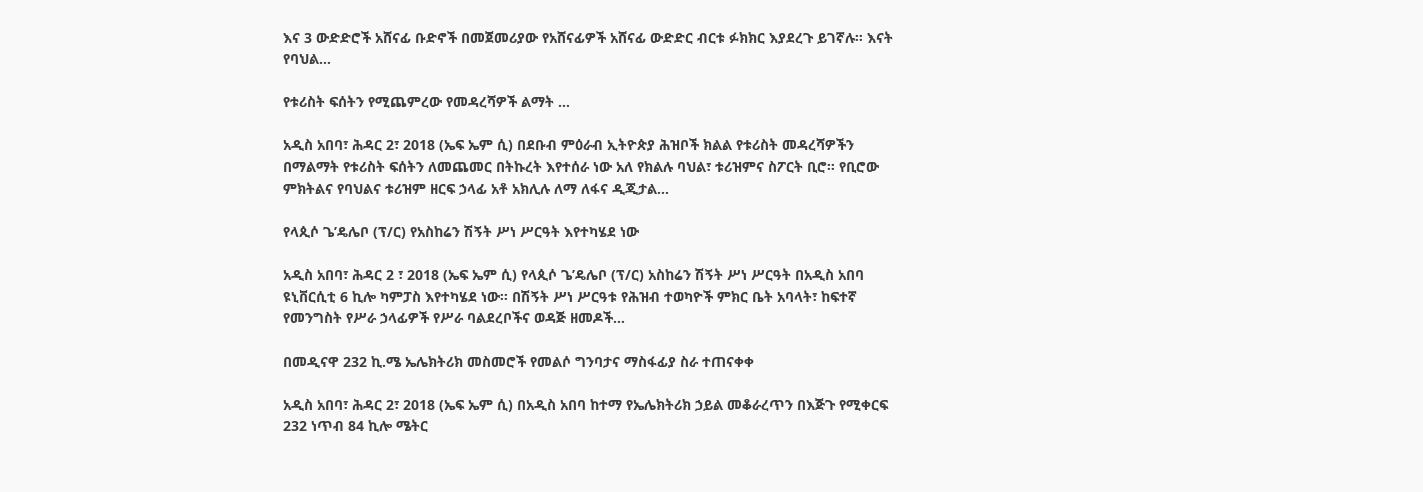እና 3 ውድድሮች አሸናፊ ቡድኖች በመጀመሪያው የአሸናፊዎች አሸናፊ ውድድር ብርቱ ፉክክር እያደረጉ ይገኛሉ። እናት የባህል…

የቱሪስት ፍሰትን የሚጨምረው የመዳረሻዎች ልማት …

አዲስ አበባ፣ ሕዳር 2፣ 2018 (ኤፍ ኤም ሲ) በደቡብ ምዕራብ ኢትዮጵያ ሕዝቦች ክልል የቱሪስት መዳረሻዎችን በማልማት የቱሪስት ፍሰትን ለመጨመር በትኩረት እየተሰራ ነው አለ የክልሉ ባህል፣ ቱሪዝምና ስፖርት ቢሮ። የቢሮው ምክትልና የባህልና ቱሪዝም ዘርፍ ኃላፊ አቶ አክሊሉ ለማ ለፋና ዲጂታል…

የላጲሶ ጌ’ዴሌቦ (ፕ/ር) የአስከሬን ሽኝት ሥነ ሥርዓት እየተካሄደ ነው

አዲስ አበባ፣ ሕዳር 2 ፣ 2018 (ኤፍ ኤም ሲ) የላጲሶ ጌ’ዴሌቦ (ፕ/ር) አስከሬን ሽኝት ሥነ ሥርዓት በአዲስ አበባ ዩኒቨርሲቲ 6 ኪሎ ካምፓስ እየተካሄደ ነው፡፡ በሽኝት ሥነ ሥርዓቱ የሕዝብ ተወካዮች ምክር ቤት አባላት፣ ከፍተኛ የመንግስት የሥራ ኃላፊዎች የሥራ ባልደረቦችና ወዳጅ ዘመዶች…

በመዲናዋ 232 ኪ.ሜ ኤሌክትሪክ መስመሮች የመልሶ ግንባታና ማስፋፊያ ስራ ተጠናቀቀ

አዲስ አበባ፣ ሕዳር 2፣ 2018 (ኤፍ ኤም ሲ) በአዲስ አበባ ከተማ የኤሌክትሪክ ኃይል መቆራረጥን በእጅጉ የሚቀርፍ 232 ነጥብ 84 ኪሎ ሜትር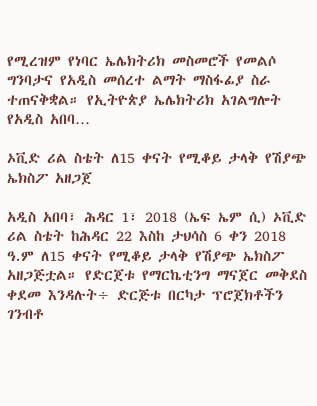የሚረዝም የነባር ኤሌክትሪክ መስመሮች የመልሶ ግንባታና የአዲስ መሰረተ ልማት ማስፋፊያ ስራ ተጠናቅቋል። የኢትዮጵያ ኤሌክትሪክ አገልግሎት የአዲስ አበባ…

ኦቪድ ሪል ስቴት ለ15 ቀናት የሚቆይ ታላቅ የሽያጭ ኤክስፖ አዘጋጀ

አዲስ አበባ፣ ሕዳር 1፣ 2018 (ኤፍ ኤም ሲ) ኦቪድ ሪል ስቴት ከሕዳር 22 እስከ ታህሳስ 6 ቀን 2018 ዓ.ም ለ15 ቀናት የሚቆይ ታላቅ የሽያጭ ኤክስፖ አዘጋጅቷል። የድርጀቱ የማርኬቲንግ ማናጀር መቅደስ ቀደመ እንዳሉት÷ ድርጅቱ በርካታ ፕሮጀክቶችን ገንብቶ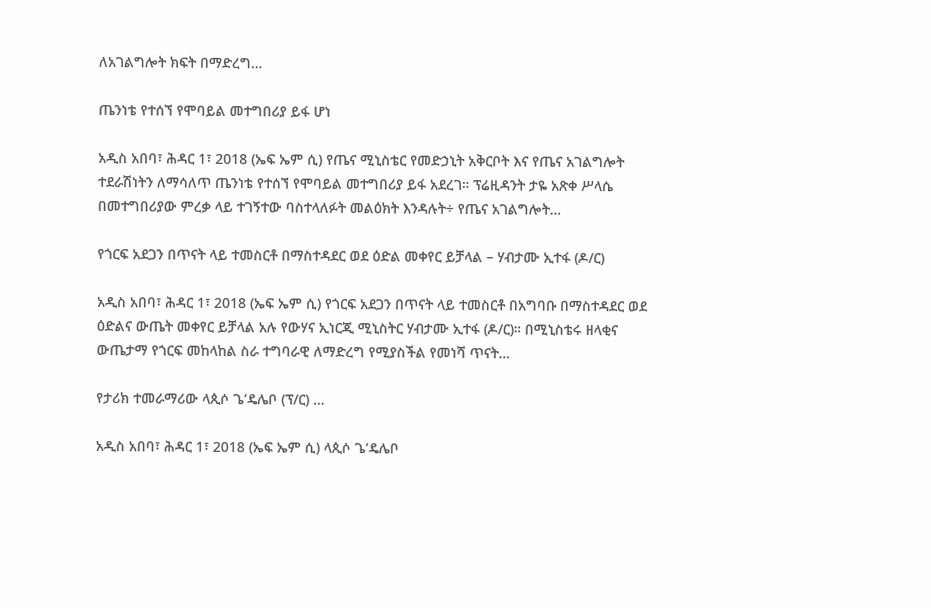ለአገልግሎት ክፍት በማድረግ…

ጤንነቴ የተሰኘ የሞባይል መተግበሪያ ይፋ ሆነ

አዲስ አበባ፣ ሕዳር 1፣ 2018 (ኤፍ ኤም ሲ) የጤና ሚኒስቴር የመድኃኒት አቅርቦት እና የጤና አገልግሎት ተደራሽነትን ለማሳለጥ ጤንነቴ የተሰኘ የሞባይል መተግበሪያ ይፋ አደረገ። ፕሬዚዳንት ታዬ አጽቀ ሥላሴ በመተግበሪያው ምረቃ ላይ ተገኝተው ባስተላለፉት መልዕክት እንዳሉት÷ የጤና አገልግሎት…

የጎርፍ አደጋን በጥናት ላይ ተመስርቶ በማስተዳደር ወደ ዕድል መቀየር ይቻላል – ሃብታሙ ኢተፋ (ዶ/ር)

አዲስ አበባ፣ ሕዳር 1፣ 2018 (ኤፍ ኤም ሲ) የጎርፍ አደጋን በጥናት ላይ ተመስርቶ በአግባቡ በማስተዳደር ወደ ዕድልና ውጤት መቀየር ይቻላል አሉ የውሃና ኢነርጂ ሚኒስትር ሃብታሙ ኢተፋ (ዶ/ር)። በሚኒስቴሩ ዘላቂና ውጤታማ የጎርፍ መከላከል ስራ ተግባራዊ ለማድረግ የሚያስችል የመነሻ ጥናት…

የታሪክ ተመራማሪው ላጲሶ ጌ’ዴሌቦ (ፕ/ር) …

አዲስ አበባ፣ ሕዳር 1፣ 2018 (ኤፍ ኤም ሲ) ላጲሶ ጌ’ዴሌቦ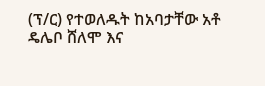(ፕ/ር) የተወለዱት ከአባታቸው አቶ ዴሌቦ ሸለሞ እና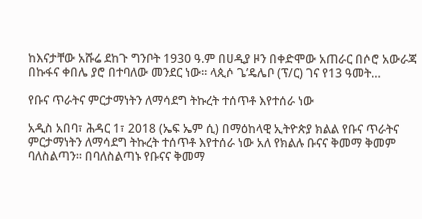ከእናታቸው አሹሬ ደከጉ ግንቦት 1930 ዓ.ም በሀዲያ ዞን በቀድሞው አጠራር በሶሮ አውራጃ በኩፋና ቀበሌ ያሮ በተባለው መንደር ነው፡፡ ላጲሶ ጌ’ዴሌቦ (ፕ/ር) ገና የ13 ዓመት…

የቡና ጥራትና ምርታማነትን ለማሳደግ ትኩረት ተሰጥቶ እየተሰራ ነው

አዲስ አበባ፣ ሕዳር 1፣ 2018 (ኤፍ ኤም ሲ) በማዕከላዊ ኢትዮጵያ ክልል የቡና ጥራትና ምርታማነትን ለማሳደግ ትኩረት ተሰጥቶ እየተሰራ ነው አለ የክልሉ ቡናና ቅመማ ቅመም ባለስልጣን። በባለስልጣኑ የቡናና ቅመማ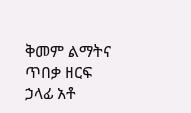ቅመም ልማትና ጥበቃ ዘርፍ ኃላፊ አቶ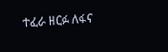ተፈራ ዘርፉ ለፋና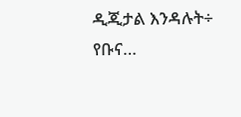ዲጂታል እንዳሉት÷ የቡና…